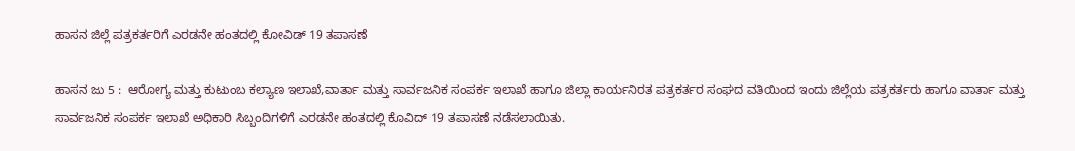ಹಾಸನ ಜಿಲ್ಲೆ ‌ಪತ್ರಕರ್ತರಿಗೆ ಎರಡನೇ ಹಂತದಲ್ಲಿ ಕೋವಿಡ್ 19 ತಪಾಸಣೆ

ಹಾಸನ ಜು 5 :  ಆರೋಗ್ಯ ಮತ್ತು ಕುಟುಂಬ ಕಲ್ಯಾಣ ಇಲಾಖೆ,ವಾರ್ತಾ ಮತ್ತು ಸಾರ್ವಜನಿಕ ಸಂಪರ್ಕ ಇಲಾಖೆ ಹಾಗೂ ಜಿಲ್ಲಾ ಕಾರ್ಯನಿರತ ಪತ್ರಕರ್ತರ ಸಂಘದ ವತಿಯಿಂದ ಇಂದು ಜಿಲ್ಲೆಯ ‌ಪತ್ರಕರ್ತರು ಹಾಗೂ ವಾರ್ತಾ ‌ಮತ್ತು ಸಾರ್ವಜನಿಕ ಸಂಪರ್ಕ ‌ಇಲಾಖೆ‌ ಅಧಿಕಾರಿ‌ ಸಿಬ್ಬಂದಿಗಳಿಗೆ ಎರಡನೇ ಹಂತದಲ್ಲಿ ಕೊವಿದ್ 19 ತಪಾಸಣೆ ನಡೆಸಲಾಯಿತು.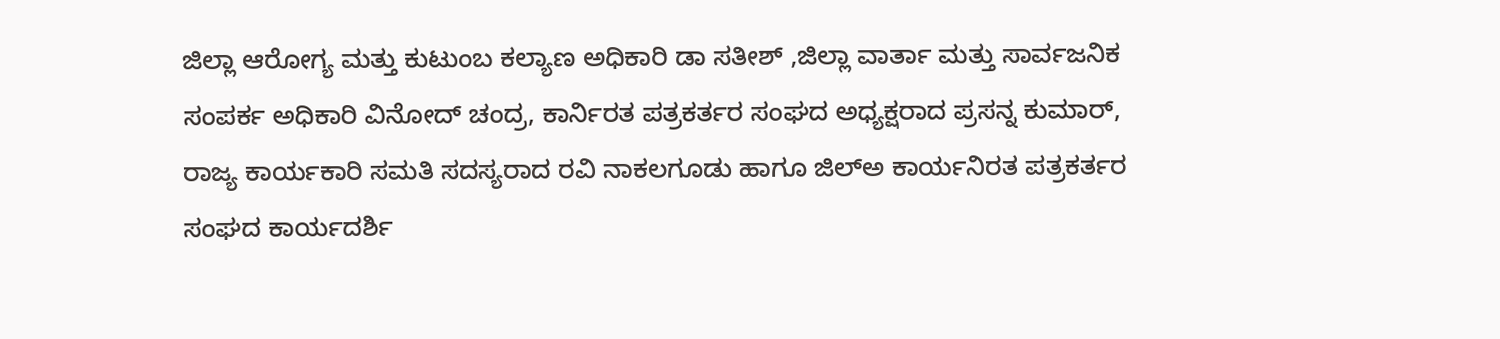ಜಿಲ್ಲಾ ಆರೋಗ್ಯ ‌ಮತ್ತು‌ ಕುಟುಂಬ ಕಲ್ಯಾಣ ಅಧಿಕಾರಿ ಡಾ ಸತೀಶ್ ,ಜಿಲ್ಲಾ ವಾರ್ತಾ ಮತ್ತು ಸಾರ್ವಜನಿಕ ಸಂಪರ್ಕ ‌ಅಧಿಕಾರಿ‌ ವಿನೋದ್ ಚಂದ್ರ, ಕಾರ್ನಿರತ ಪತ್ರಕರ್ತರ ಸಂಘದ ಅಧ್ಯಕ್ಷರಾದ ಪ್ರಸನ್ನ ಕುಮಾರ್, ರಾಜ್ಯ ಕಾರ್ಯಕಾರಿ ಸಮತಿ ಸದಸ್ಯರಾದ ರವಿ ನಾಕಲಗೂಡು ಹಾಗೂ ಜಿಲ್ಅ ಕಾರ್ಯನಿರತ ಪತ್ರಕರ್ತರ ಸಂಘದ ಕಾರ್ಯದರ್ಶಿ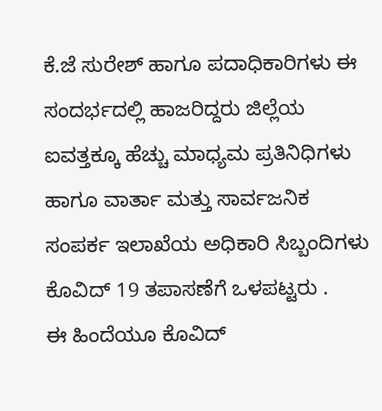ಕೆ.ಜೆ ಸುರೇಶ್ ಹಾಗೂ ಪದಾಧಿಕಾರಿಗಳು ಈ‌ ಸಂದರ್ಭದಲ್ಲಿ ಹಾಜರಿದ್ದರು ‌ಜಿಲ್ಲೆಯ ಐವತ್ತಕ್ಕೂ ಹೆಚ್ಚು ಮಾಧ್ಯಮ ಪ್ರತಿನಿಧಿಗಳು ಹಾಗೂ ವಾರ್ತಾ ಮತ್ತು ಸಾರ್ವಜನಿಕ ಸಂಪರ್ಕ ಇಲಾಖೆಯ ‌ಅಧಿಕಾರಿ‌ ಸಿಬ್ಬಂದಿಗಳು ಕೊವಿದ್ 19 ತಪಾಸಣೆಗೆ ಒಳಪಟ್ಟರು .
ಈ‌ ಹಿಂದೆಯೂ ಕೊವಿದ್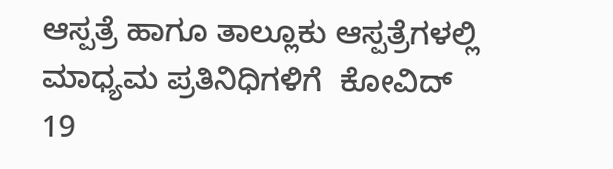ಆಸ್ಪತ್ರೆ ಹಾಗೂ ತಾಲ್ಲೂಕು ‌ಆಸ್ಪತ್ರೆಗಳಲ್ಲಿ ಮಾಧ್ಯಮ ಪ್ರತಿನಿಧಿಗಳಿಗೆ  ಕೋವಿದ್ 19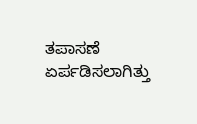ತಪಾಸಣೆ ಏರ್ಪಡಿಸಲಾಗಿತ್ತು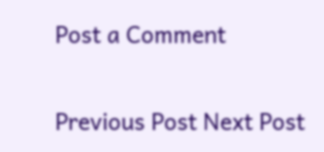Post a Comment

Previous Post Next Post